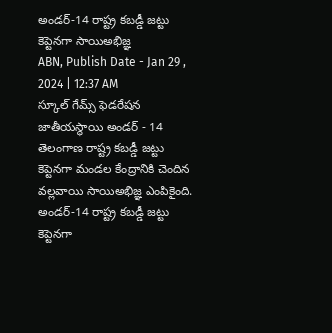అండర్-14 రాష్ట్ర కబడ్డీ జట్టు కెప్టెనగా సాయిఅభిజ్ఞ
ABN, Publish Date - Jan 29 , 2024 | 12:37 AM
స్కూల్ గేమ్స్ ఫెడరేషన జాతీయస్థాయి అండర్ - 14 తెలంగాణ రాష్ట్ర కబడ్డీ జట్టు కెప్టెనగా మండల కేంద్రానికి చెందిన వల్లవాయి సాయిఅభిజ్ఞ ఎంపికైంది.
అండర్-14 రాష్ట్ర కబడ్డీ జట్టు కెప్టెనగా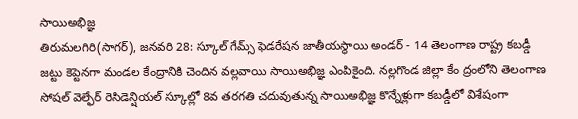సాయిఅభిజ్ఞ
తిరుమలగిరి(సాగర్), జనవరి 28: స్కూల్ గేమ్స్ ఫెడరేషన జాతీయస్థాయి అండర్ - 14 తెలంగాణ రాష్ట్ర కబడ్డీ జట్టు కెప్టెనగా మండల కేంద్రానికి చెందిన వల్లవాయి సాయిఅభిజ్ఞ ఎంపికైంది. నల్లగొండ జిల్లా కేం ద్రంలోని తెలంగాణ సోషల్ వెల్ఫేర్ రెసిడెన్షియల్ స్కూల్లో 8వ తరగతి చదువుతున్న సాయిఅభిజ్ఞ కొన్నేళ్లుగా కబడ్డీలో విశేషంగా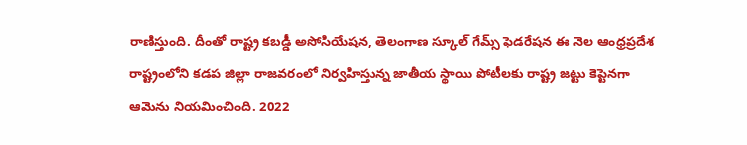రాణిస్తుంది. దీంతో రాష్ట్ర కబడ్డీ అసోసియేషన, తెలంగాణ స్కూల్ గేమ్స్ ఫెడరేషన ఈ నెల ఆంధ్రప్రదేశ రాష్ట్రంలోని కడప జిల్లా రాజవరంలో నిర్వహిస్తున్న జాతీయ స్థాయి పోటీలకు రాష్ట్ర జట్టు కెప్టెనగా ఆమెను నియమించింది. 2022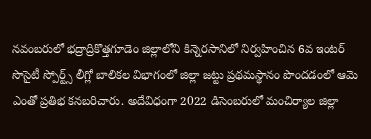నవంబరులో భద్రాద్రికొత్తగూడెం జిల్లాలోని కిన్నెరసానిలో నిర్వహించిన 6వ ఇంటర్ సొసైటీ స్పోర్ట్స్ లీగ్లో బాలికల విభాగంలో జిల్లా జట్టు ప్రథమస్థానం పొందడంలో ఆమె ఎంతో ప్రతిభ కనబరిచారు. అదేవిధంగా 2022 డిసెంబరులో మంచిర్యాల జిల్లా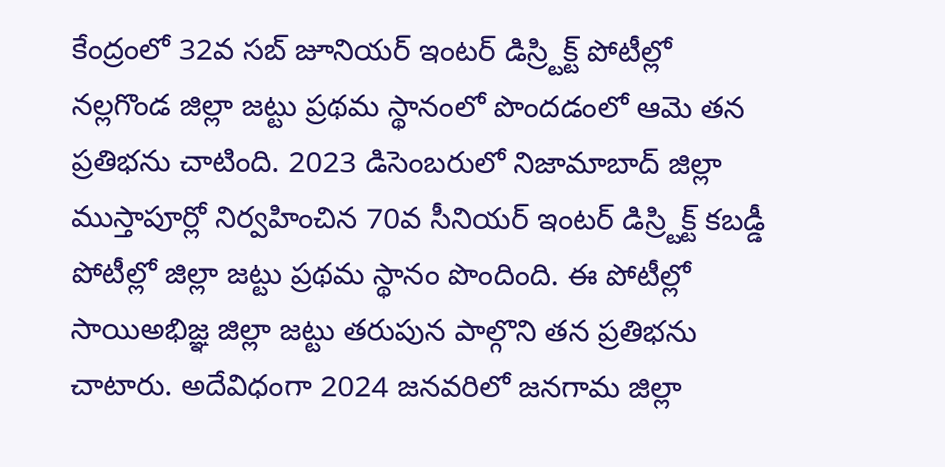కేంద్రంలో 32వ సబ్ జూనియర్ ఇంటర్ డిస్ర్టిక్ట్ పోటీల్లో నల్లగొండ జిల్లా జట్టు ప్రథమ స్థానంలో పొందడంలో ఆమె తన ప్రతిభను చాటింది. 2023 డిసెంబరులో నిజామాబాద్ జిల్లా ముస్తాపూర్లో నిర్వహించిన 70వ సీనియర్ ఇంటర్ డిస్ర్టిక్ట్ కబడ్డీ పోటీల్లో జిల్లా జట్టు ప్రథమ స్థానం పొందింది. ఈ పోటీల్లో సాయిఅభిజ్ఞ జిల్లా జట్టు తరుపున పాల్గొని తన ప్రతిభను చాటారు. అదేవిధంగా 2024 జనవరిలో జనగామ జిల్లా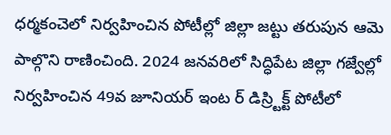ధర్మకంచెలో నిర్వహించిన పోటీల్లో జిల్లా జట్టు తరుపున ఆమె పాల్గొని రాణించింది. 2024 జనవరిలో సిద్ధిపేట జిల్లా గజ్వేల్లో నిర్వహించిన 49వ జూనియర్ ఇంట ర్ డిస్ర్టిక్ట్ పోటీలో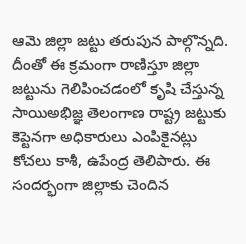ఆమె జిల్లా జట్టు తరుపున పాల్గొన్నది. దీంతో ఈ క్రమంగా రాణిస్తూ జిల్లా జట్టును గెలిపించడంలో కృషి చేస్తున్న సాయిఅభిజ్ఞ తెలంగాణ రాష్ట్ర జట్టుకు కెప్టెనగా అధికారులు ఎంపికైనట్లు కోచలు కాశీ, ఉపేంద్ర తెలిపారు. ఈ సందర్భంగా జిల్లాకు చెందిన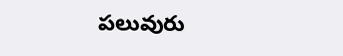పలువురు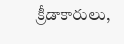క్రీడాకారులు,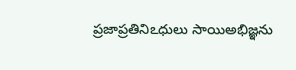ప్రజాప్రతినిఽధులు సాయిఅభిజ్ఞను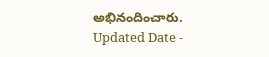అభినందించారు.
Updated Date -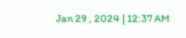Jan 29 , 2024 | 12:37 AM